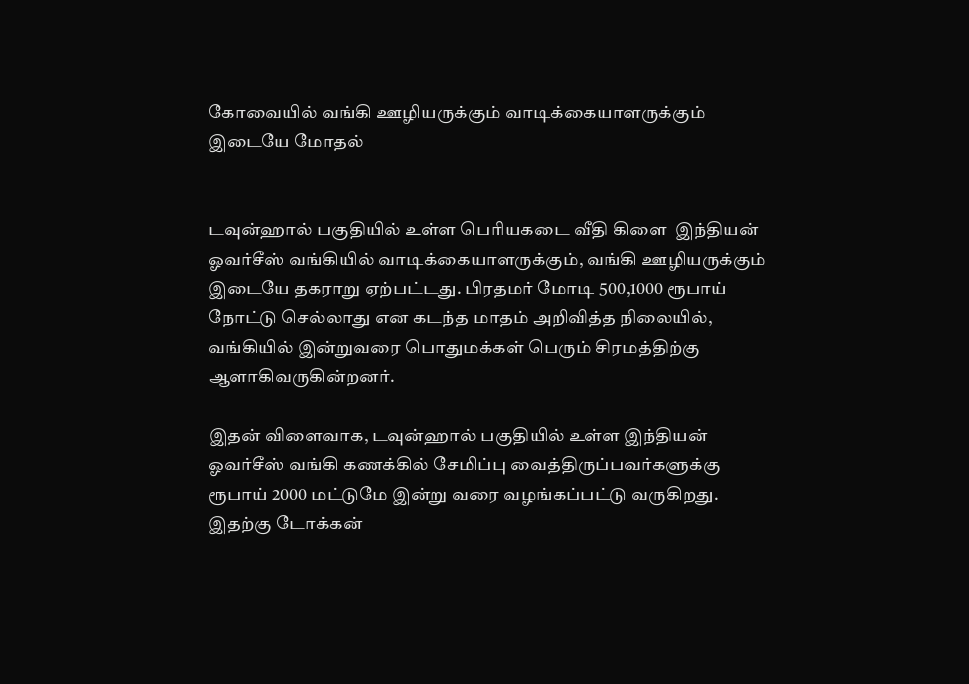கோவையில் வங்கி ஊழியருக்கும் வாடிக்கையாளருக்கும் இடையே மோதல்


டவுன்ஹால் பகுதியில் உள்ள பெரியகடை வீதி கிளை  இந்தியன் ஓவர்சீஸ் வங்கியில் வாடிக்கையாளருக்கும், வங்கி ஊழியருக்கும்  இடையே தகராறு ஏற்பட்டது. பிரதமர் மோடி 500,1000 ரூபாய் நோட்டு செல்லாது என கடந்த மாதம் அறிவித்த நிலையில், வங்கியில் இன்றுவரை பொதுமக்கள் பெரும் சிரமத்திற்கு ஆளாகிவருகின்றனர்.

இதன் விளைவாக, டவுன்ஹால் பகுதியில் உள்ள இந்தியன் ஓவர்சீஸ் வங்கி கணக்கில் சேமிப்பு வைத்திருப்பவர்களுக்கு  ரூபாய் 2000 மட்டுமே இன்று வரை வழங்கப்பட்டு வருகிறது. இதற்கு டோக்கன்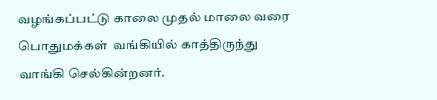வழங்கப்பட்டு காலை முதல் மாலை வரை பொதுமக்கள்  வங்கியில் காத்திருந்து வாங்கி செல்கின்றனர்.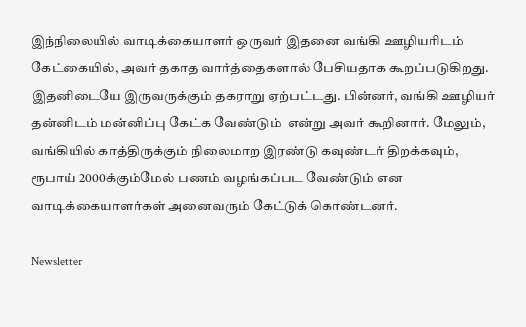இந்நிலையில் வாடிக்கையாளர் ஒருவர் இதனை வங்கி ஊழியரிடம் கேட்கையில், அவர் தகாத வார்த்தைகளால் பேசியதாக கூறப்படுகிறது. இதனிடையே இருவருக்கும் தகராறு ஏற்பட்டது. பின்னர், வங்கி ஊழியர் தன்னிடம் மன்னிப்பு கேட்க வேண்டும்  என்று அவர் கூறினார். மேலும், வங்கியில் காத்திருக்கும் நிலைமாற இரண்டு கவுண்டர் திறக்கவும், ரூபாய் 2000க்கும்மேல் பணம் வழங்கப்பட வேண்டும் என வாடிக்கையாளர்கள் அனைவரும் கேட்டுக் கொண்டனர்.

Newsletter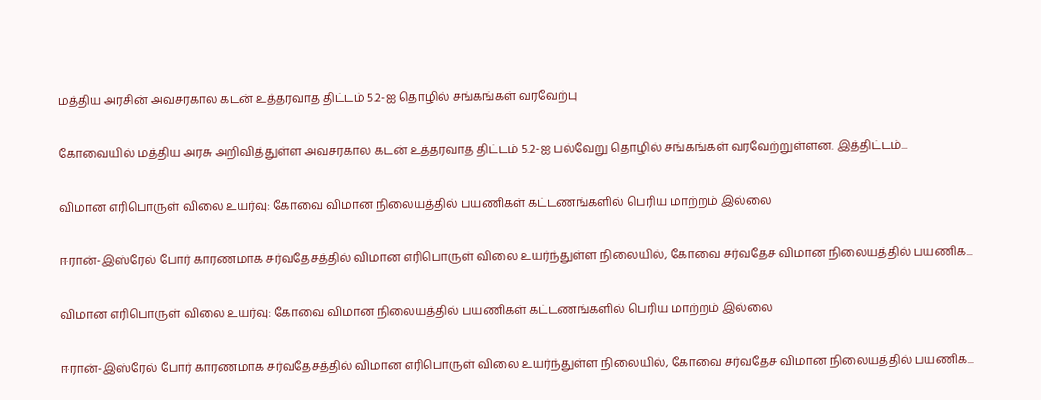மத்திய அரசின் அவசரகால கடன் உத்தரவாத திட்டம் 5.2-ஐ தொழில் சங்கங்கள் வரவேற்பு

கோவையில் மத்திய அரசு அறிவித்துள்ள அவசரகால கடன் உத்தரவாத திட்டம் 5.2-ஐ பல்வேறு தொழில் சங்கங்கள் வரவேற்றுள்ளன. இத்திட்டம்...

விமான எரிபொருள் விலை உயர்வு: கோவை விமான நிலையத்தில் பயணிகள் கட்டணங்களில் பெரிய மாற்றம் இல்லை

ஈரான்-இஸ்ரேல் போர் காரணமாக சர்வதேசத்தில் விமான எரிபொருள் விலை உயர்ந்துள்ள நிலையில், கோவை சர்வதேச விமான நிலையத்தில் பயணிக...

விமான எரிபொருள் விலை உயர்வு: கோவை விமான நிலையத்தில் பயணிகள் கட்டணங்களில் பெரிய மாற்றம் இல்லை

ஈரான்-இஸ்ரேல் போர் காரணமாக சர்வதேசத்தில் விமான எரிபொருள் விலை உயர்ந்துள்ள நிலையில், கோவை சர்வதேச விமான நிலையத்தில் பயணிக...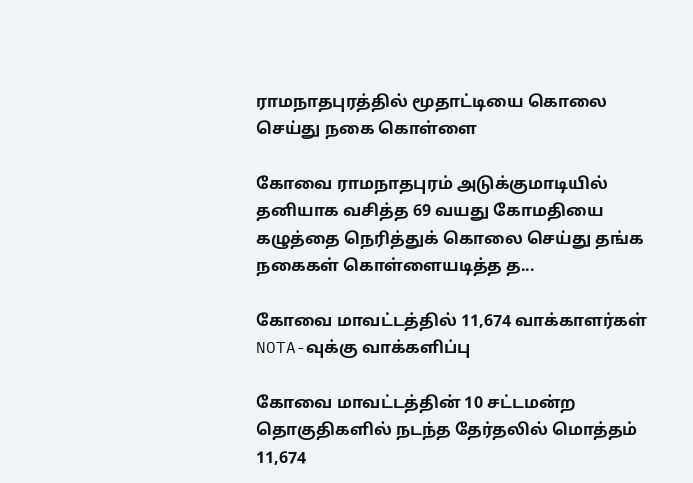ராமநாதபுரத்தில் மூதாட்டியை கொலை செய்து நகை கொள்ளை

கோவை ராமநாதபுரம் அடுக்குமாடியில் தனியாக வசித்த 69 வயது கோமதியை கழுத்தை நெரித்துக் கொலை செய்து தங்க நகைகள் கொள்ளையடித்த த...

கோவை மாவட்டத்தில் 11,674 வாக்காளர்கள் NOTA-வுக்கு வாக்களிப்பு

கோவை மாவட்டத்தின் 10 சட்டமன்ற தொகுதிகளில் நடந்த தேர்தலில் மொத்தம் 11,674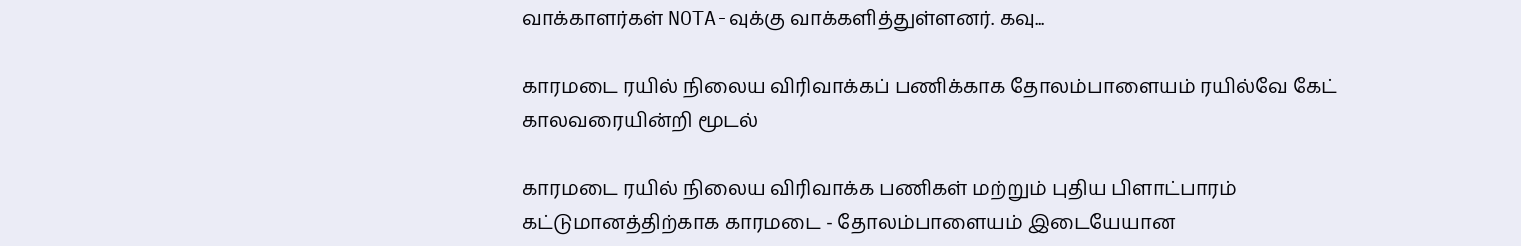வாக்காளர்கள் NOTA-வுக்கு வாக்களித்துள்ளனர். கவு...

காரமடை ரயில் நிலைய விரிவாக்கப் பணிக்காக தோலம்பாளையம் ரயில்வே கேட் காலவரையின்றி மூடல்

காரமடை ரயில் நிலைய விரிவாக்க பணிகள் மற்றும் புதிய பிளாட்பாரம் கட்டுமானத்திற்காக காரமடை - தோலம்பாளையம் இடையேயான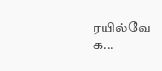ரயில்வே க...